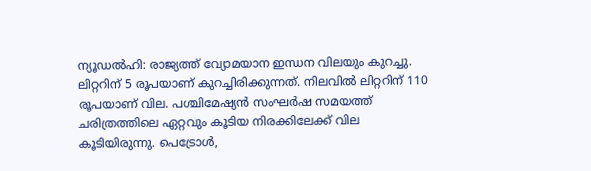ന്യൂഡൽഹി: രാജ്യത്ത് വ്യോമയാന ഇന്ധന വിലയും കുറച്ചു. ലിറ്ററിന് 5 രൂപയാണ് കുറച്ചിരിക്കുന്നത്. നിലവിൽ ലിറ്ററിന് 110 രൂപയാണ് വില. പശ്ചിമേഷ്യൻ സംഘർഷ സമയത്ത് ചരിത്രത്തിലെ ഏറ്റവും കൂടിയ നിരക്കിലേക്ക് വില കൂടിയിരുന്നു. പെട്രോൾ,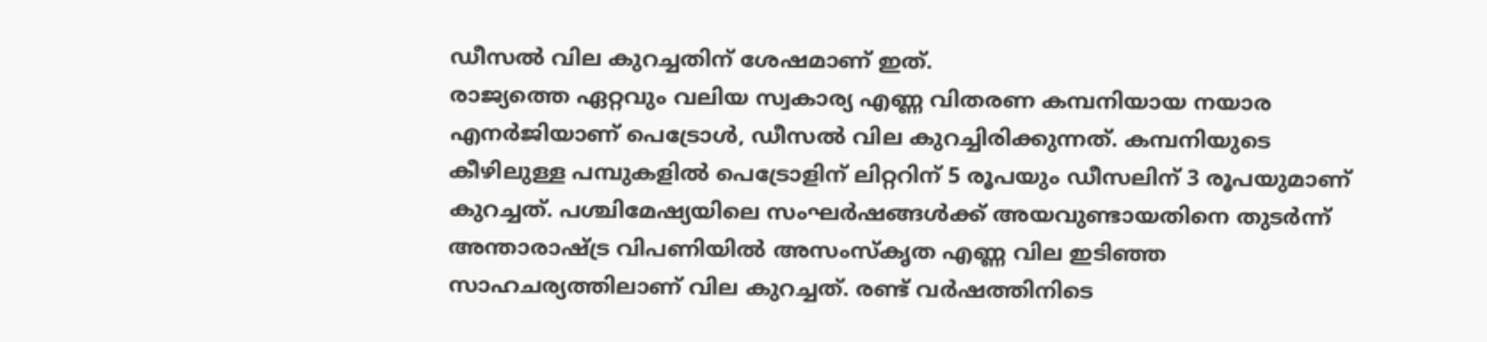ഡീസൽ വില കുറച്ചതിന് ശേഷമാണ് ഇത്.
രാജ്യത്തെ ഏറ്റവും വലിയ സ്വകാര്യ എണ്ണ വിതരണ കമ്പനിയായ നയാര എനർജിയാണ് പെട്രോൾ, ഡീസൽ വില കുറച്ചിരിക്കുന്നത്. കമ്പനിയുടെ കീഴിലുള്ള പമ്പുകളിൽ പെട്രോളിന് ലിറ്ററിന് 5 രൂപയും ഡീസലിന് 3 രൂപയുമാണ് കുറച്ചത്. പശ്ചിമേഷ്യയിലെ സംഘർഷങ്ങൾക്ക് അയവുണ്ടായതിനെ തുടർന്ന് അന്താരാഷ്ട്ര വിപണിയിൽ അസംസ്കൃത എണ്ണ വില ഇടിഞ്ഞ സാഹചര്യത്തിലാണ് വില കുറച്ചത്. രണ്ട് വർഷത്തിനിടെ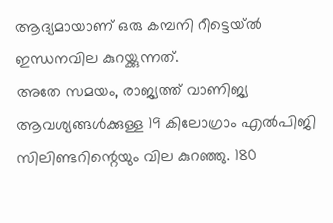ആദ്യമായാണ് ഒരു കമ്പനി റീട്ടെയ്ൽ ഇന്ധനവില കുറയ്ക്കുന്നത്.
അതേ സമയം, രാജ്യത്ത് വാണിജ്യ ആവശ്യങ്ങൾക്കുള്ള 19 കിലോഗ്രാം എൽപിജി സിലിണ്ടറിന്റെയും വില കുറഞ്ഞു. 180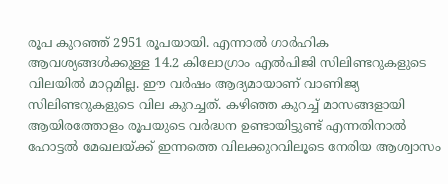രൂപ കുറഞ്ഞ് 2951 രൂപയായി. എന്നാൽ ഗാർഹിക ആവശ്യങ്ങൾക്കുള്ള 14.2 കിലോഗ്രാം എൽപിജി സിലിണ്ടറുകളുടെ വിലയിൽ മാറ്റമില്ല. ഈ വർഷം ആദ്യമായാണ് വാണിജ്യ സിലിണ്ടറുകളുടെ വില കുറച്ചത്. കഴിഞ്ഞ കുറച്ച് മാസങ്ങളായി ആയിരത്തോളം രൂപയുടെ വർദ്ധന ഉണ്ടായിട്ടുണ്ട് എന്നതിനാൽ ഹോട്ടൽ മേഖലയ്ക്ക് ഇന്നത്തെ വിലക്കുറവിലൂടെ നേരിയ ആശ്വാസം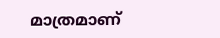മാത്രമാണ്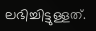ലഭിച്ചിട്ടുള്ളത്.